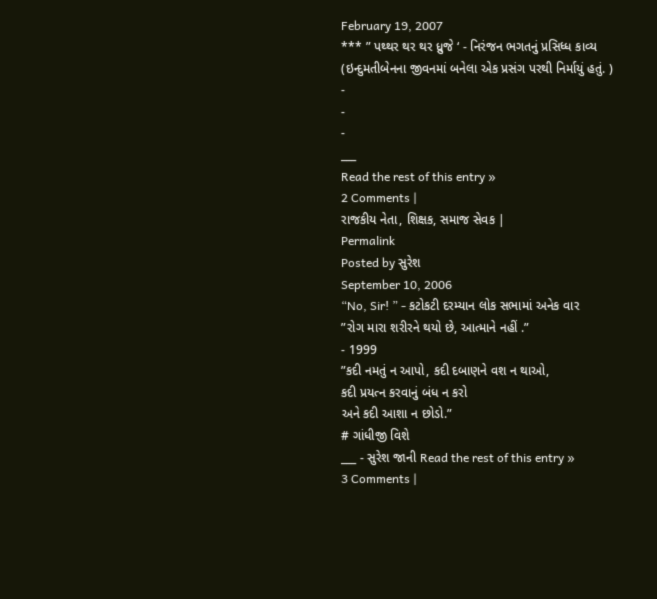February 19, 2007
*** ” પથ્થર થર થર ધ્રુજે ‘ - નિરંજન ભગતનું પ્રસિધ્ધ કાવ્ય
(ઇન્દુમતીબેનના જીવનમાં બનેલા એક પ્રસંગ પરથી નિર્માયું હતું. )
-
-
-
___
Read the rest of this entry »
2 Comments |
રાજકીય નેતા, શિક્ષક, સમાજ સેવક |
Permalink
Posted by સુરેશ
September 10, 2006
“No, Sir! ” - કટોકટી દરમ્યાન લોક સભામાં અનેક વાર
”રોગ મારા શરીરને થયો છે, આત્માને નહીં .”
- 1999
”કદી નમતું ન આપો, કદી દબાણને વશ ન થાઓ,
કદી પ્રયત્ન કરવાનું બંધ ન કરો
અને કદી આશા ન છોડો.”
# ગાંધીજી વિશે
___ - સુરેશ જાની Read the rest of this entry »
3 Comments |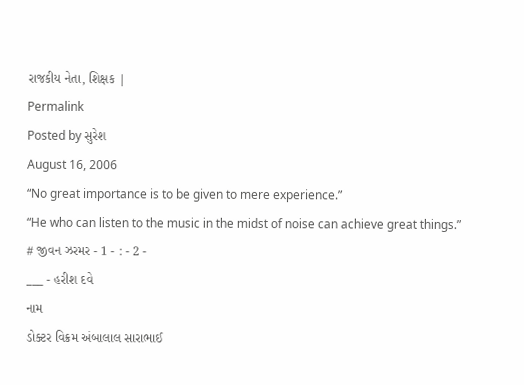રાજકીય નેતા, શિક્ષક |
Permalink
Posted by સુરેશ
August 16, 2006
“No great importance is to be given to mere experience.”
“He who can listen to the music in the midst of noise can achieve great things.”
# જીવન ઝરમર - 1 - : - 2 -
___ - હરીશ દવે
નામ
ડોક્ટર વિક્રમ અંબાલાલ સારાભાઈ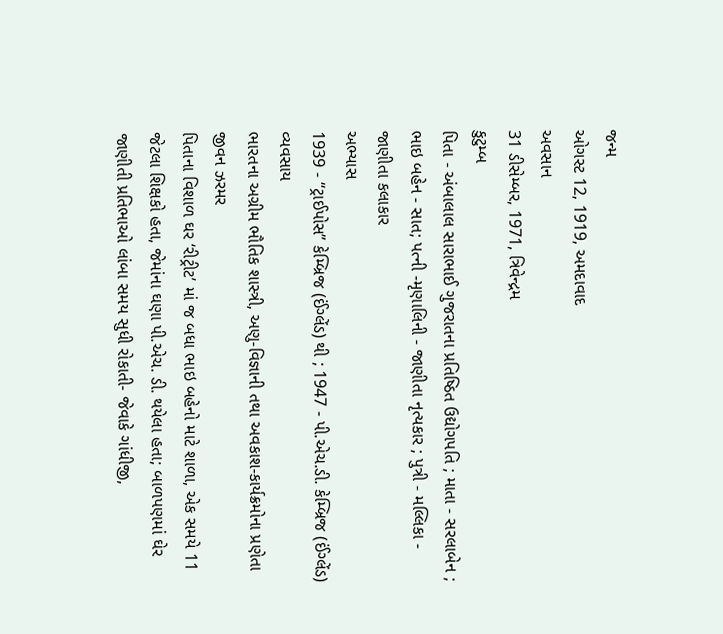જન્મ
ઓગસ્ટ 12, 1919, અમદાવાદ
અવસાન
31 ડીસેમ્બર, 1971, ત્રિવેન્દ્રમ
કુટુમ્બ
પિતા - અંબાલાલ સારાભાઈ ગુજરાતના પ્રતિષ્ઠિત ઉદ્યોગપતિ ; માતા - સરલાબેન ; ભાઇ બહેન - સાત; પત્ની -મૃણાલિની - જાણીતા નૃત્યકાર ; પુત્રી - મલ્લિકા - જાણીતા કલાકાર
અભ્યાસ
1939 - “ટ્રાઈપોસ” કેમ્બ્રિજ (ઈંગ્લેંડ) થી ; 1947 - પી.એચ.ડી. કેમ્બ્રિજ (ઈંગ્લેંડ)
વ્યવસાય
ભારતના અગ્રીમ ભૌતિક શાસ્ત્રી, અણુ-વિજ્ઞાની તથા અવકાશ-કાર્યક્રમોના પ્રણેતા
જીવન ઝરમર
પિતાના વિશાળ ઘર ‘રીટ્રીટ’ માં જ બધા ભાઇ બહેનો માટે શાળા, એક સમયે 11 જેટલા શિક્ષકો હતા, જેમાંના ઘણા પી.એચ. ડી. થયેલા હતા; બાળપણમાં ઘેર જાણીતી પ્રતિભાઓ લાંબા સમય સુધી રોકાતી- જેવાકે ગાંધીજી,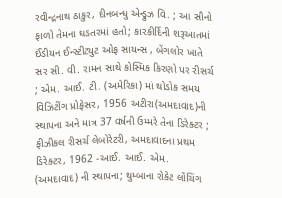રવીન્દ્રનાથ ઠાકુર, દીનબન્ધુ એન્ડ્રુઝ વિ. ; આ સૌનો ફાળો તેમના ઘડતરમાં હતો; કારકીર્દિની શરૂઆતમાં ઈંડીયન ઈન્સ્ટીટ્યુટ ઓફ સાયન્સ , બેંગલોર ખાતે સર સી. વી. રામન સાથે કોસ્મિક કિરણો પર રીસર્ચ ; એમ. આઈ. ટી. (અમેરિકા) માં થોડોક સમય વિઝિટીંગ પ્રોફેસર, 1956 અટીરા(અમદાવાદ)ની સ્થાપના અને માત્ર 37 વર્ષની ઉમ્મરે તેના ડિરેક્ટર ; ફીઝીકલ રીસર્ચ લેબોરેટરી, અમદાવાદના પ્રથમ ડિરેક્ટર, 1962 -આઈ. આઈ. એમ. (અમદાવાદ) ની સ્થાપના; થુમ્બાના રોકેટ લોંચિંગ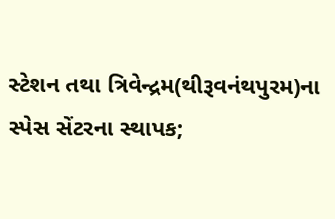સ્ટેશન તથા ત્રિવેન્દ્રમ(થીરૂવનંથપુરમ)ના સ્પેસ સેંટરના સ્થાપક;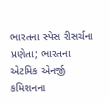ભારતના સ્પેસ રીસર્ચના પ્રણેતા; ભારતના એટમિક એનર્જી કમિશનના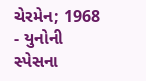ચેરમેન; 1968 - યુનોની સ્પેસના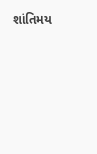શાંતિમય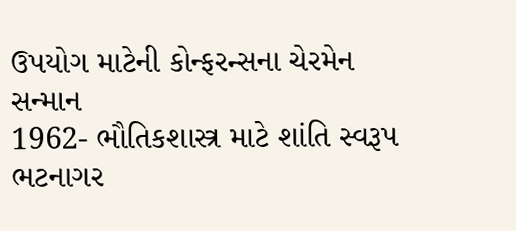ઉપયોગ માટેની કોન્ફરન્સના ચેરમેન
સન્માન
1962- ભૌતિકશાસ્ત્ર માટે શાંતિ સ્વરૂપ ભટનાગર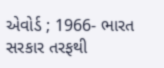એવોર્ડ ; 1966- ભારત સરકાર તરફથી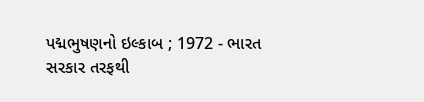પદ્મભુષણનો ઇલ્કાબ ; 1972 - ભારત સરકાર તરફથી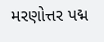મરણોત્તર પદ્મ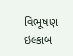વિભૂષણ ઇલ્કાબ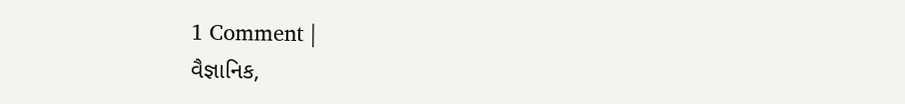1 Comment |
વૈજ્ઞાનિક,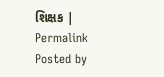શિક્ષક |
Permalink
Posted by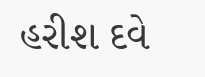હરીશ દવે